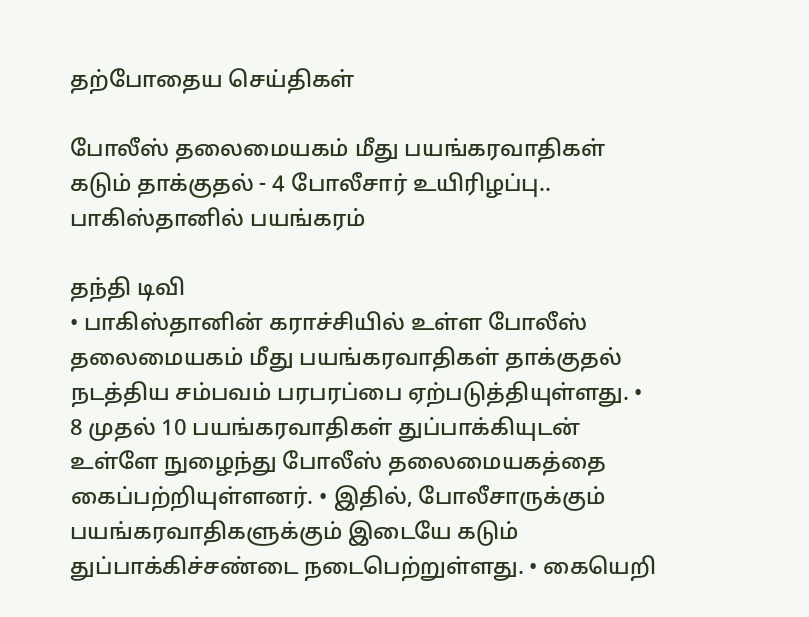தற்போதைய செய்திகள்

போலீஸ் தலைமையகம் மீது பயங்கரவாதிகள் கடும் தாக்குதல் - 4 போலீசார் உயிரிழப்பு.. பாகிஸ்தானில் பயங்கரம்

தந்தி டிவி
• பாகிஸ்தானின் கராச்சியில் உள்ள போலீஸ் தலைமையகம் மீது பயங்கரவாதிகள் தாக்குதல் நடத்திய சம்பவம் பரபரப்பை ஏற்படுத்தியுள்ளது. • 8 முதல் 10 பயங்கரவாதிகள் துப்பாக்கியுடன் உள்ளே நுழைந்து போலீஸ் தலைமையகத்தை கைப்பற்றியுள்ளனர். • இதில், போலீசாருக்கும் பயங்கரவாதிகளுக்கும் இடையே கடும் துப்பாக்கிச்சண்டை நடைபெற்றுள்ளது. • கையெறி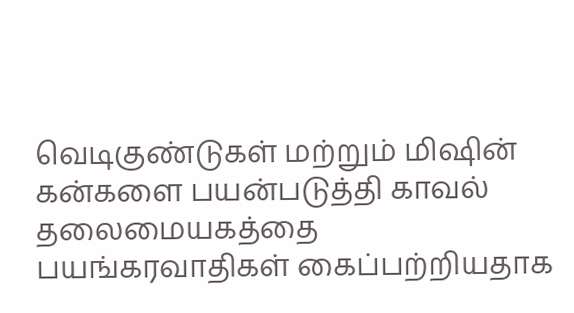வெடிகுண்டுகள் மற்றும் மிஷின் கன்களை பயன்படுத்தி காவல் தலைமையகத்தை பயங்கரவாதிகள் கைப்பற்றியதாக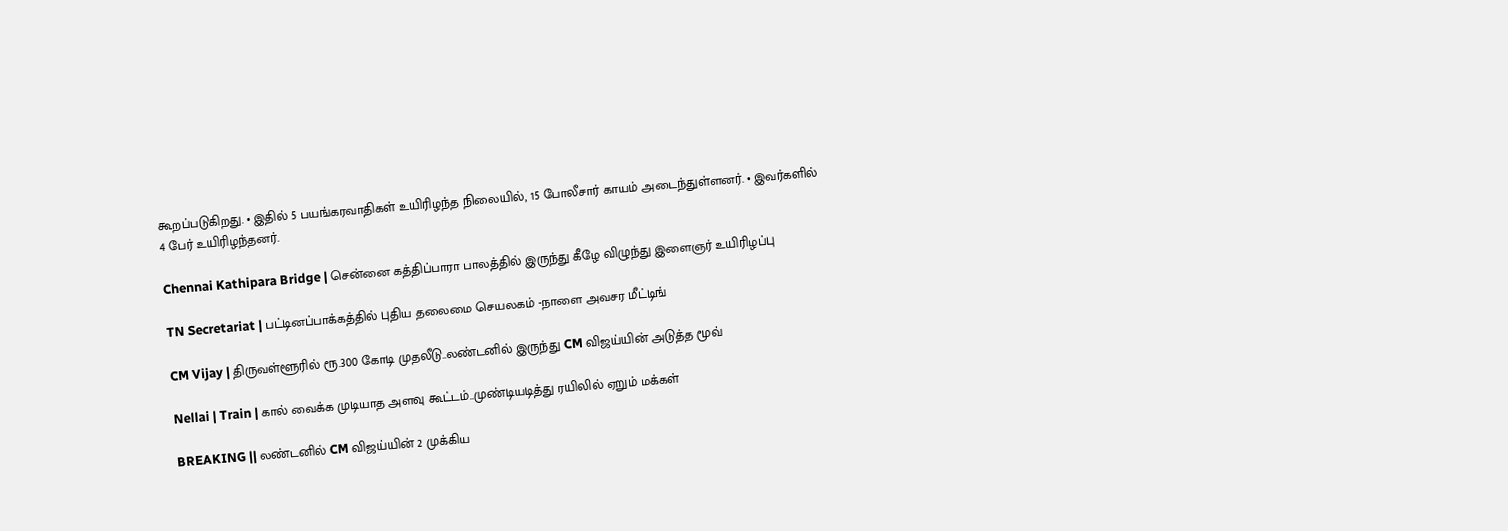கூறப்படுகிறது. • இதில் 5 பயங்கரவாதிகள் உயிரிழந்த நிலையில், 15 போலீசார் காயம் அடைந்துள்ளனர். • இவர்களில் 4 பேர் உயிரிழந்தனர்.

Chennai Kathipara Bridge | சென்னை கத்திப்பாரா பாலத்தில் இருந்து கீழே விழுந்து இளைஞர் உயிரிழப்பு

TN Secretariat | பட்டினப்பாக்கத்தில் புதிய தலைமை செயலகம் -நாளை அவசர மீட்டிங்

CM Vijay | திருவள்ளூரில் ரூ.300 கோடி முதலீடு..லண்டனில் இருந்து CM விஜய்யின் அடுத்த மூவ்

Nellai | Train | கால் வைக்க முடியாத அளவு கூட்டம்..முண்டியடித்து ரயிலில் ஏறும் மக்கள்

BREAKING || லண்டனில் CM விஜய்யின் 2 முக்கிய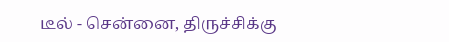டீல் - சென்னை, திருச்சிக்கு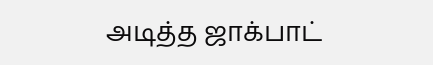அடித்த ஜாக்பாட்